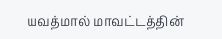யவத்மால் மாவட்டத்தின்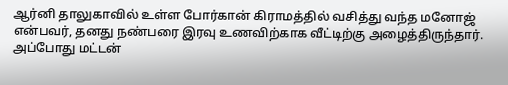ஆர்னி தாலுகாவில் உள்ள போர்கான் கிராமத்தில் வசித்து வந்த மனோஜ் என்பவர், தனது நண்பரை இரவு உணவிற்காக வீட்டிற்கு அழைத்திருந்தார். அப்போது மட்டன்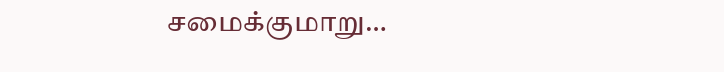சமைக்குமாறு…